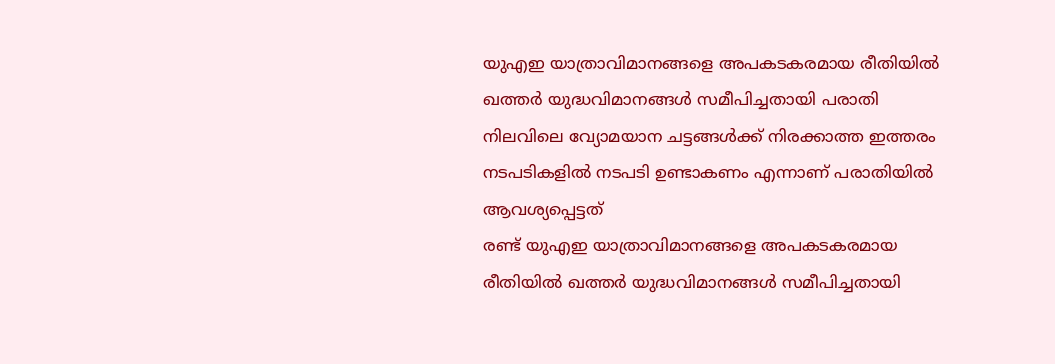യുഎഇ യാത്രാവിമാനങ്ങളെ അപകടകരമായ രീതിയിൽ ഖത്തർ യുദ്ധവിമാനങ്ങൾ സമീപിച്ചതായി പരാതി
നിലവിലെ വ്യോമയാന ചട്ടങ്ങൾക്ക് നിരക്കാത്ത ഇത്തരം നടപടികളിൽ നടപടി ഉണ്ടാകണം എന്നാണ് പരാതിയിൽ ആവശ്യപ്പെട്ടത്
രണ്ട് യുഎഇ യാത്രാവിമാനങ്ങളെ അപകടകരമായ രീതിയിൽ ഖത്തർ യുദ്ധവിമാനങ്ങൾ സമീപിച്ചതായി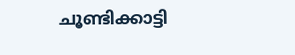ചൂണ്ടിക്കാട്ടി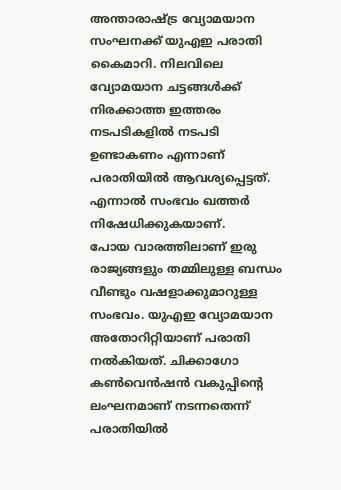അന്താരാഷ്ട്ര വ്യോമയാന സംഘനക്ക് യുഎഇ പരാതി കൈമാറി. നിലവിലെ വ്യോമയാന ചട്ടങ്ങൾക്ക് നിരക്കാത്ത ഇത്തരം നടപടികളിൽ നടപടി ഉണ്ടാകണം എന്നാണ് പരാതിയിൽ ആവശ്യപ്പെട്ടത്. എന്നാൽ സംഭവം ഖത്തർ നിഷേധിക്കുകയാണ്.
പോയ വാരത്തിലാണ് ഇരു രാജ്യങ്ങളും തമ്മിലുള്ള ബന്ധം വീണ്ടും വഷളാക്കുമാറുള്ള സംഭവം. യുഎഇ വ്യോമയാന അതോറിറ്റിയാണ് പരാതി നൽകിയത്. ചിക്കാഗോ കൺവെൻഷൻ വകുപ്പിന്റെ ലംഘനമാണ് നടന്നതെന്ന് പരാതിയിൽ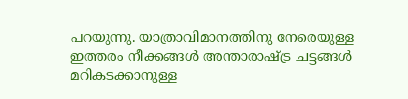പറയുന്നു. യാത്രാവിമാനത്തിനു നേരെയുള്ള ഇത്തരം നീക്കങ്ങൾ അന്താരാഷ്ട്ര ചട്ടങ്ങൾ മറികടക്കാനുള്ള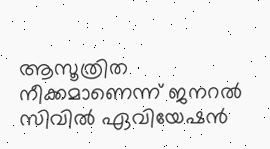ആസൂത്രിത നീക്കമാണെന്ന് ജനറൽ സിവിൽ ഏവിയേഷൻ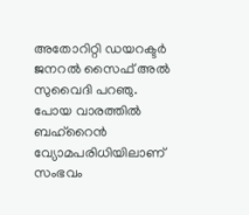അതോറിറ്റി ഡയറക്ടർ ജനറൽ സൈഫ് അൽ സുവൈദി പറഞു.
പോയ വാരത്തിൽ ബഹ്റൈൻ വ്യോമപരിധിയിലാണ് സംഭവം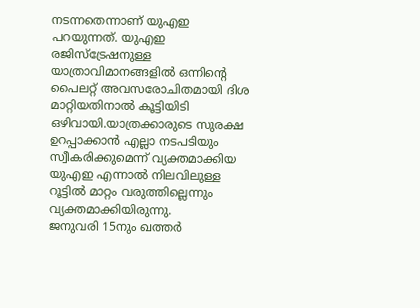നടന്നതെന്നാണ് യുഎഇ പറയുന്നത്. യുഎഇ രജിസ്ട്രേഷനുള്ള യാത്രാവിമാനങ്ങളിൽ ഒന്നിന്റെ പൈലറ്റ് അവസരോചിതമായി ദിശ മാറ്റിയതിനാൽ കൂട്ടിയിടി ഒഴിവായി.യാത്രക്കാരുടെ സുരക്ഷ ഉറപ്പാക്കാൻ എല്ലാ നടപടിയും സ്വീകരിക്കുമെന്ന് വ്യക്തമാക്കിയ യുഎഇ എന്നാൽ നിലവിലുള്ള റൂട്ടിൽ മാറ്റം വരുത്തില്ലെന്നും വ്യക്തമാക്കിയിരുന്നു.
ജനുവരി 15നും ഖത്തർ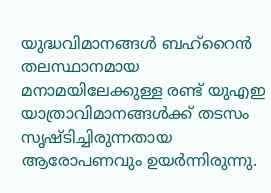യുദ്ധവിമാനങ്ങൾ ബഹ്റൈൻ തലസ്ഥാനമായ മനാമയിലേക്കുള്ള രണ്ട് യുഎഇ യാത്രാവിമാനങ്ങൾക്ക് തടസം സൃഷ്ടിച്ചിരുന്നതായ ആരോപണവും ഉയർന്നിരുന്നു.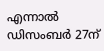എന്നാൽ ഡിസംബർ 27ന്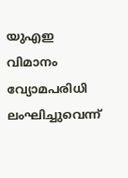യുഎഇ വിമാനം വ്യോമപരിധി ലംഘിച്ചുവെന്ന്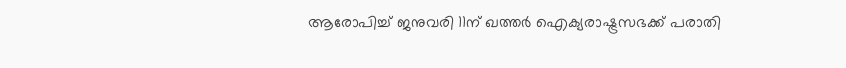ആരോപിച്ച് ജനുവരി 11ന് ഖത്തർ ഐക്യരാഷ്ട്രസഭക്ക് പരാതി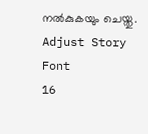നൽകുകയും ചെയ്തു.
Adjust Story Font
16